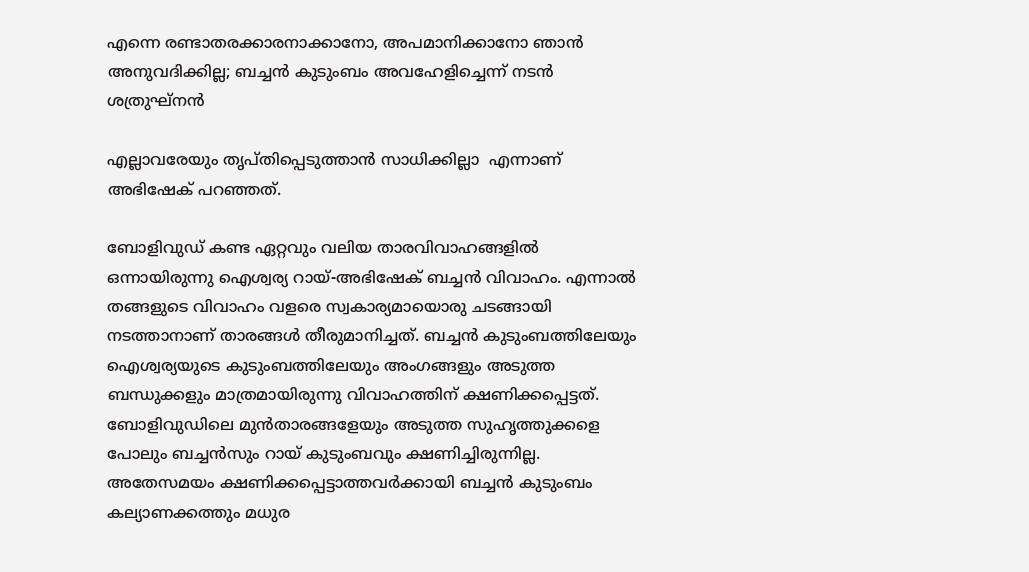എന്നെ രണ്ടാതരക്കാരനാക്കാനോ, അപമാനിക്കാനോ ഞാൻ അനുവദിക്കില്ല; ബച്ചൻ കുടുംബം അവഹേളിച്ചെന്ന് നടൻ ശത്രുഘ്നൻ

എല്ലാവരേയും തൃപ്തിപ്പെടുത്താന്‍ സാധിക്കില്ലാ  എന്നാണ് അഭിഷേക് പറഞ്ഞത്.

ബോളിവുഡ് കണ്ട ഏറ്റവും വലിയ താരവിവാഹങ്ങളില്‍ ഒന്നായിരുന്നു ഐശ്വര്യ റായ്-അഭിഷേക് ബച്ചന്‍ വിവാഹം. എന്നാല്‍ തങ്ങളുടെ വിവാഹം വളരെ സ്വകാര്യമായൊരു ചടങ്ങായി നടത്താനാണ് താരങ്ങള്‍ തീരുമാനിച്ചത്. ബച്ചന്‍ കുടുംബത്തിലേയും ഐശ്വര്യയുടെ കുടുംബത്തിലേയും അംഗങ്ങളും അടുത്ത ബന്ധുക്കളും മാത്രമായിരുന്നു വിവാഹത്തിന് ക്ഷണിക്കപ്പെട്ടത്. ബോളിവുഡിലെ മുന്‍താരങ്ങളേയും അടുത്ത സുഹൃത്തുക്കളെ പോലും ബച്ചന്‍സും റായ് കുടുംബവും ക്ഷണിച്ചിരുന്നില്ല. അതേസമയം ക്ഷണിക്കപ്പെട്ടാത്തവര്‍ക്കായി ബച്ചന്‍ കുടുംബം കല്യാണക്കത്തും മധുര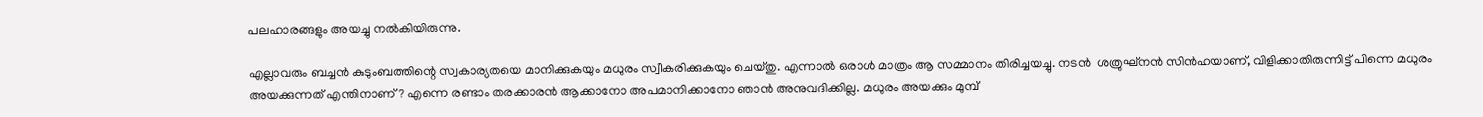പലഹാരങ്ങളും അയച്ചു നല്‍കിയിരുന്നു.

എല്ലാവരും ബച്ചന്‍ കുടുംബത്തിന്റെ സ്വകാര്യതയെ മാനിക്കുകയും മധുരം സ്വീകരിക്കുകയും ചെയ്തു. എന്നാല്‍ ഒരാള്‍ മാത്രം ആ സമ്മാനം തിരിച്ചയച്ചു. നടൻ  ശത്രുഘ്‌നന്‍ സിന്‍ഹയാണ്, വിളിക്കാതിരുന്നിട്ട് പിന്നെ മധുരം അയക്കുന്നത് എന്തിനാണ്? എന്നെ രണ്ടാം തരക്കാരന്‍ ആക്കാനോ അപമാനിക്കാനോ ഞാന്‍ അനുവദിക്കില്ല. മധുരം അയക്കും മുമ്പ്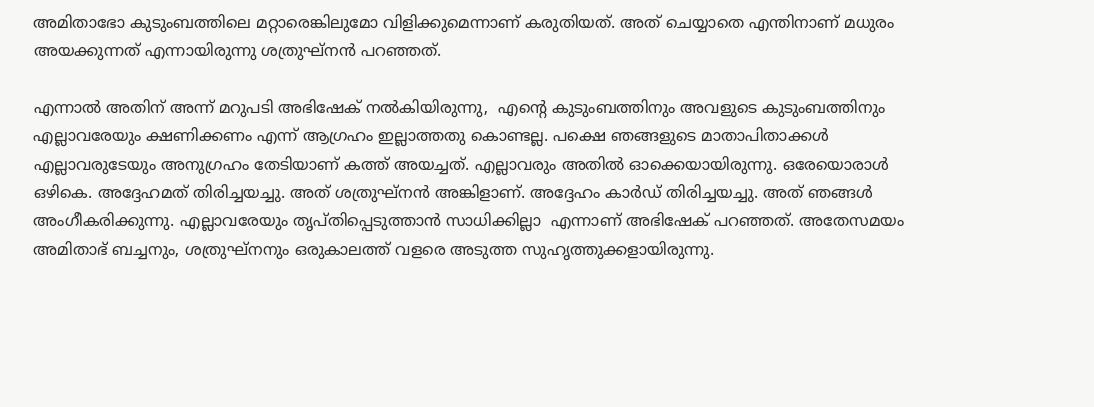അമിതാഭോ കുടുംബത്തിലെ മറ്റാരെങ്കിലുമോ വിളിക്കുമെന്നാണ് കരുതിയത്. അത് ചെയ്യാതെ എന്തിനാണ് മധുരം അയക്കുന്നത് എന്നായിരുന്നു ശത്രുഘ്‌നന്‍ പറഞ്ഞത്.

എന്നാൽ അതിന് അന്ന് മറുപടി അഭിഷേക് നൽകിയിരുന്നു,  എന്റെ കുടുംബത്തിനും അവളുടെ കുടുംബത്തിനും എല്ലാവരേയും ക്ഷണിക്കണം എന്ന് ആഗ്രഹം ഇല്ലാത്തതു കൊണ്ടല്ല. പക്ഷെ ഞങ്ങളുടെ മാതാപിതാക്കള്‍ എല്ലാവരുടേയും അനുഗ്രഹം തേടിയാണ് കത്ത് അയച്ചത്. എല്ലാവരും അതില്‍ ഓക്കെയായിരുന്നു. ഒരേയൊരാള്‍ ഒഴികെ. അദ്ദേഹമത് തിരിച്ചയച്ചു. അത് ശത്രുഘ്‌നന്‍ അങ്കിളാണ്. അദ്ദേഹം കാര്‍ഡ് തിരിച്ചയച്ചു. അത് ഞങ്ങള്‍ അംഗീകരിക്കുന്നു. എല്ലാവരേയും തൃപ്തിപ്പെടുത്താന്‍ സാധിക്കില്ലാ  എന്നാണ് അഭിഷേക് പറഞ്ഞത്. അതേസമയം അമിതാഭ് ബച്ചനും, ശത്രുഘ്‌നനും ഒരുകാലത്ത് വളരെ അടുത്ത സുഹൃത്തുക്കളായിരുന്നു.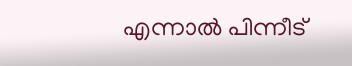എന്നാല്‍ പിന്നീട്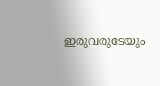ഇരുവരുടേയും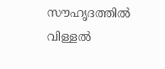സൗഹൃദത്തില്‍ വിള്ളല്‍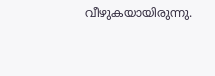വീഴുകയായിരുന്നു.